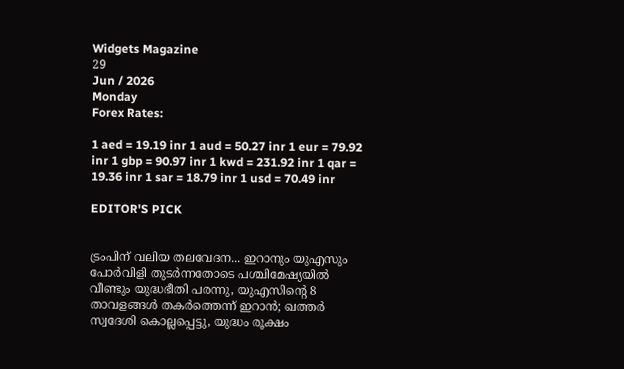Widgets Magazine
29
Jun / 2026
Monday
Forex Rates:

1 aed = 19.19 inr 1 aud = 50.27 inr 1 eur = 79.92 inr 1 gbp = 90.97 inr 1 kwd = 231.92 inr 1 qar = 19.36 inr 1 sar = 18.79 inr 1 usd = 70.49 inr

EDITOR'S PICK


ട്രംപിന് വലിയ തലവേദന... ഇറാനും യുഎസും പോർവിളി തുടർന്നതോടെ പശ്ചിമേഷ്യയിൽ വീണ്ടും യുദ്ധഭീതി പരന്നു, യുഎസിന്റെ 8 താവളങ്ങൾ തകർത്തെന്ന് ഇറാൻ; ഖത്തർ സ്വദേശി കൊല്ലപ്പെട്ടു, യുദ്ധം രൂക്ഷം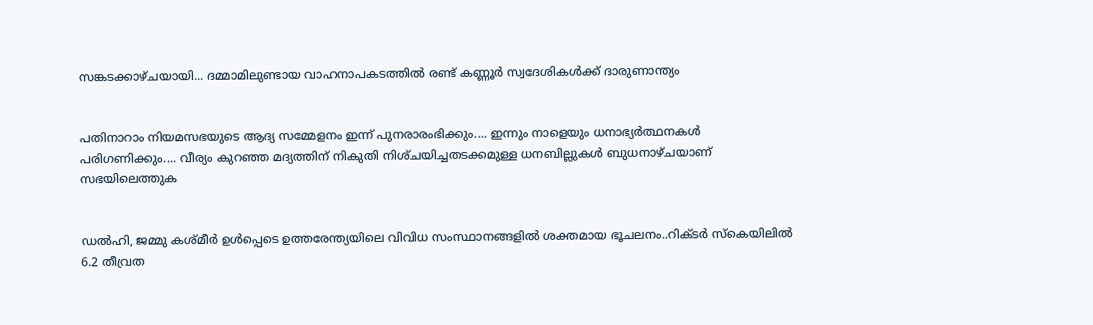സങ്കടക്കാഴ്ചയായി... ദമ്മാമിലുണ്ടായ വാഹനാപകടത്തിൽ രണ്ട് കണ്ണൂർ സ്വദേശികൾക്ക് ദാരുണാന്ത്യം


പതിനാറാം നിയമസഭയുടെ ആദ്യ സമ്മേളനം ഇന്ന് പുനരാരംഭിക്കും.... ഇന്നും നാളെയും ധനാഭ്യർത്ഥനകൾ പരിഗണിക്കും.... വീര്യം കുറഞ്ഞ മദ്യത്തിന്‌ നികുതി നിശ്‌ചയിച്ചതടക്കമുള്ള ധനബില്ലുകൾ ബുധനാഴ്‌ചയാണ്‌ സഭയിലെത്തുക


ഡല്‍ഹി, ജമ്മു കശ്മീര്‍ ഉള്‍പ്പെടെ ഉത്തരേന്ത്യയിലെ വിവിധ സംസ്ഥാനങ്ങളില്‍ ശക്തമായ ഭൂചലനം..റിക്ടര്‍ സ്‌കെയിലില്‍ 6.2 തീവ്രത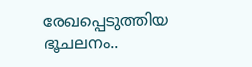രേഖപ്പെടുത്തിയ ഭൂചലനം..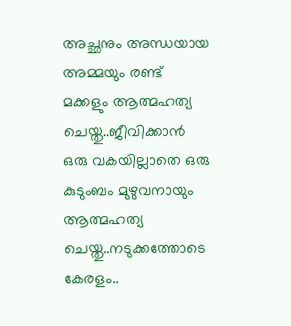അച്ഛനും അന്ധയായ അമ്മയും രണ്ട് മക്കളും ആത്മഹത്യ ചെയ്തു..ജീവിക്കാൻ ഒരു വകയില്ലാതെ ഒരു കുടുംബം മുഴുവനായും ആത്മഹത്യ ചെയ്തു..നടുക്കത്തോടെ കേരളം..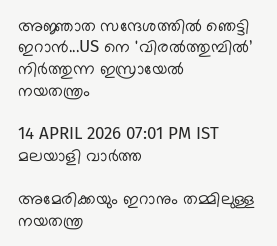അജ്ഞാത സന്ദേശത്തിൽ ഞെട്ടി ഇറാൻ...US നെ 'വിരൽത്തുമ്പിൽ’ നിർത്തുന്ന ഇസ്രായേൽ നയതന്ത്രം

14 APRIL 2026 07:01 PM IST
മലയാളി വാര്‍ത്ത

അമേരിക്കയും ഇറാനും തമ്മിലുള്ള നയതന്ത്ര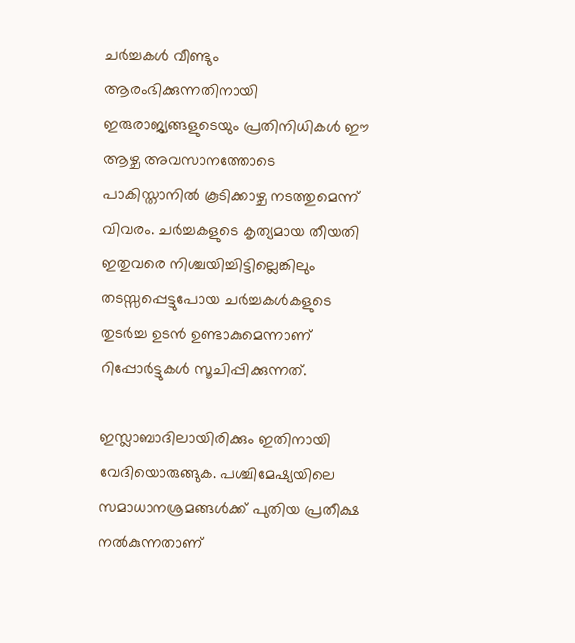ചർച്ചകൾ വീണ്ടും ആരംഭിക്കുന്നതിനായി ഇരുരാജ്യങ്ങളുടെയും പ്രതിനിധികൾ ഈ ആഴ്ച അവസാനത്തോടെ പാകിസ്താനിൽ കൂടിക്കാഴ്ച നടത്തുമെന്ന് വിവരം. ചർച്ചകളുടെ കൃത്യമായ തീയതി ഇതുവരെ നിശ്ചയിച്ചിട്ടില്ലെങ്കിലും തടസ്സപ്പെട്ടുപോയ ചർച്ചകൾകളുടെ തുടർച്ച ഉടൻ ഉണ്ടാകുമെന്നാണ് റിപ്പോർട്ടുകൾ സൂചിപ്പിക്കുന്നത്.

ഇസ്ലാബാദിലായിരിക്കും ഇതിനായി വേദിയൊരുങ്ങുക. പശ്ചിമേഷ്യയിലെ സമാധാനശ്രമങ്ങൾക്ക് പുതിയ പ്രതീക്ഷ നൽകുന്നതാണ്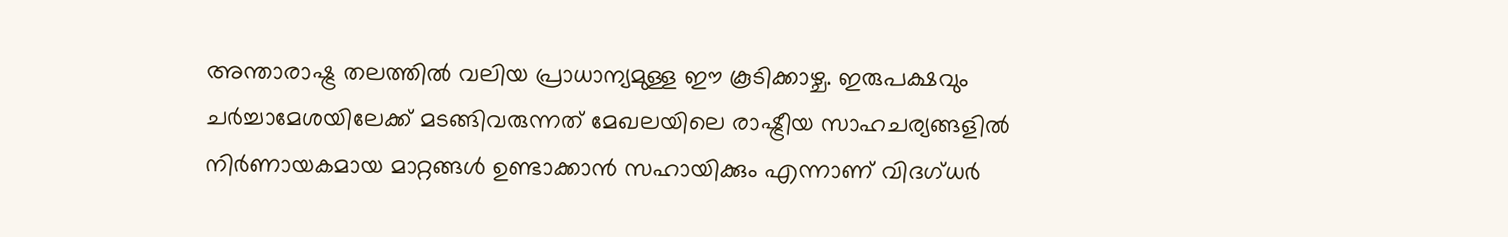അന്താരാഷ്ട്ര തലത്തിൽ വലിയ പ്രാധാന്യമുള്ള ഈ കൂടിക്കാഴ്ച. ഇരുപക്ഷവും ചർച്ചാമേശയിലേക്ക് മടങ്ങിവരുന്നത് മേഖലയിലെ രാഷ്ട്രീയ സാഹചര്യങ്ങളിൽ നിർണായകമായ മാറ്റങ്ങൾ ഉണ്ടാക്കാൻ സഹായിക്കും എന്നാണ് വിദഗ്ധർ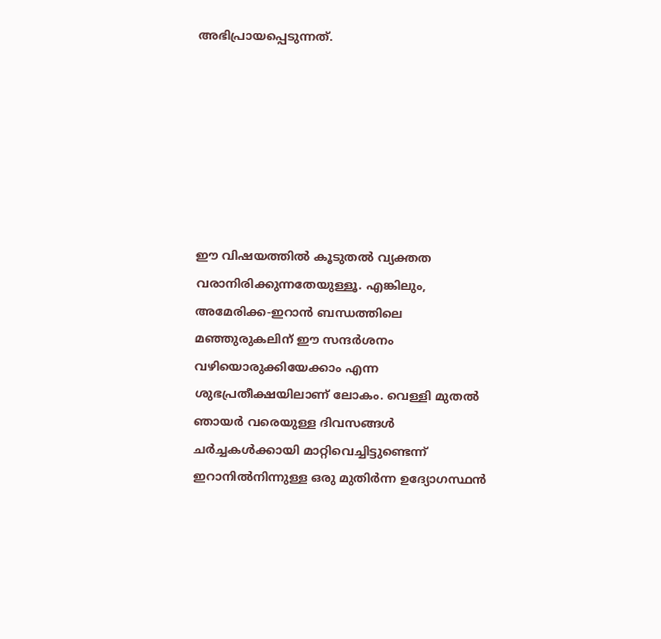അഭിപ്രായപ്പെടുന്നത്.







ഈ വിഷയത്തിൽ കൂടുതൽ വ്യക്തത വരാനിരിക്കുന്നതേയുള്ളൂ. എങ്കിലും, അമേരിക്ക-ഇറാൻ ബന്ധത്തിലെ മഞ്ഞുരുകലിന് ഈ സന്ദർശനം വഴിയൊരുക്കിയേക്കാം എന്ന ശുഭപ്രതീക്ഷയിലാണ് ലോകം. വെള്ളി മുതൽ ഞായർ വരെയുള്ള ദിവസങ്ങൾ ചർച്ചകൾക്കായി മാറ്റിവെച്ചിട്ടുണ്ടെന്ന് ഇറാനിൽനിന്നുള്ള ഒരു മുതിർന്ന ഉദ്യോഗസ്ഥൻ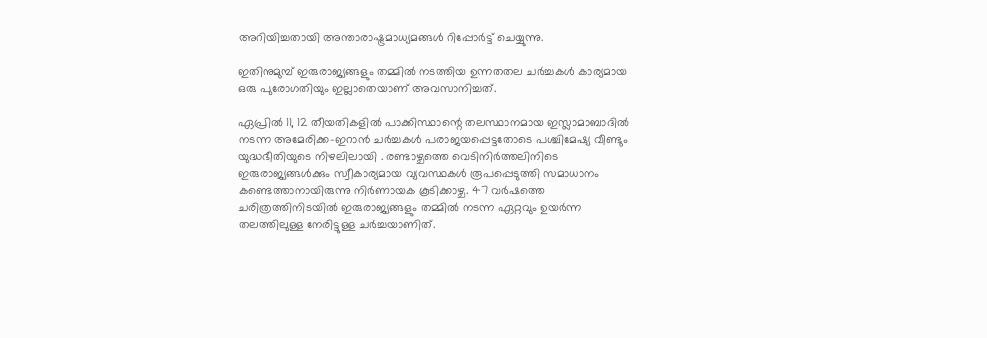അറിയിച്ചതായി അന്താരാഷ്ട്രമാധ്യമങ്ങൾ റിപ്പോർട്ട് ചെയ്യുന്നു.

ഇതിനുമുമ്പ് ഇരുരാജ്യങ്ങളും തമ്മിൽ നടത്തിയ ഉന്നതതല ചർച്ചകൾ കാര്യമായ ഒരു പുരോഗതിയും ഇല്ലാതെയാണ് അവസാനിച്ചത്.

ഏപ്രിൽ 11, 12 തീയതികളിൽ പാക്കിസ്ഥാന്റെ തലസ്ഥാനമായ ഇസ്ലാമാബാദിൽ നടന്ന അമേരിക്ക–ഇറാൻ ചർച്ചകൾ പരാജയപ്പെട്ടതോടെ പശ്ചിമേഷ്യ വീണ്ടും യുദ്ധഭീതിയുടെ നിഴലിലായി . രണ്ടാഴ്ചത്തെ വെടിനിർത്തലിനിടെ ഇരുരാജ്യങ്ങൾക്കും സ്വീകാര്യമായ വ്യവസ്ഥകൾ രൂപപ്പെടുത്തി സമാധാനം കണ്ടെത്താനായിരുന്നു നിർണായക കൂടിക്കാഴ്ച. 47 വർഷത്തെ ചരിത്രത്തിനിടയിൽ ഇരുരാജ്യങ്ങളും തമ്മിൽ നടന്ന ഏറ്റവും ഉയർന്ന തലത്തിലുള്ള നേരിട്ടുള്ള ചർച്ചയാണിത്.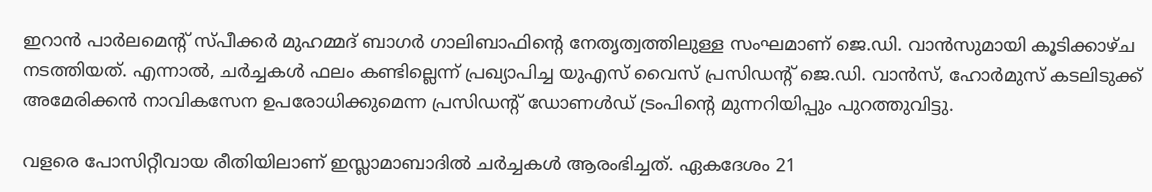ഇറാൻ പാർലമെന്റ് സ്പീക്കർ മുഹമ്മദ് ബാഗർ ഗാലിബാഫിന്റെ നേതൃത്വത്തിലുള്ള സംഘമാണ് ജെ.ഡി. വാൻസുമായി കൂടിക്കാഴ്ച നടത്തിയത്. എന്നാൽ, ചർച്ചകൾ ഫലം കണ്ടില്ലെന്ന് പ്രഖ്യാപിച്ച യുഎസ് വൈസ് പ്രസിഡന്റ് ജെ.ഡി. വാൻസ്, ഹോർമുസ് കടലിടുക്ക് അമേരിക്കൻ നാവികസേന ഉപരോധിക്കുമെന്ന പ്രസിഡന്റ് ഡോണൾഡ് ട്രംപിന്റെ മുന്നറിയിപ്പും പുറത്തുവിട്ടു.

വളരെ പോസിറ്റീവായ രീതിയിലാണ് ഇസ്ലാമാബാദിൽ ചർച്ചകൾ ആരംഭിച്ചത്. ഏകദേശം 21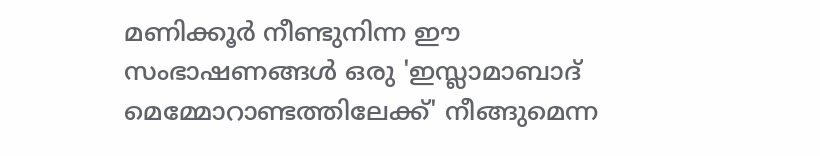മണിക്കൂർ നീണ്ടുനിന്ന ഈ സംഭാഷണങ്ങൾ ഒരു 'ഇസ്ലാമാബാദ് മെമ്മോറാണ്ടത്തിലേക്ക്' നീങ്ങുമെന്ന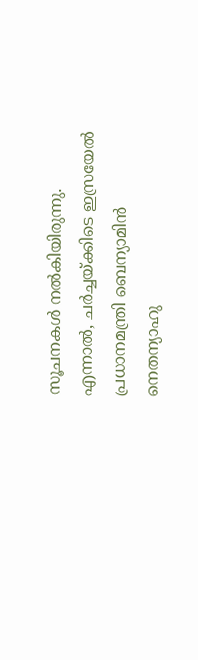സൂചനകൾ നൽകിയിരുന്നു. എന്നാൽ, ചർച്ചയ്ക്കിടെ ഇസ്രയേൽ പ്രധാനമന്ത്രി ബെന്യാമിൻ നെതന്യാഹു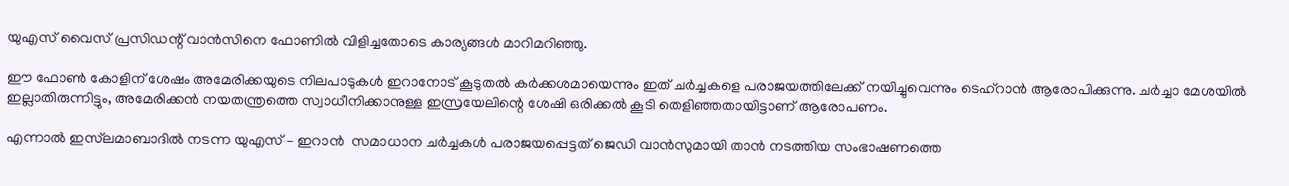യുഎസ് വൈസ് പ്രസിഡന്റ് വാൻസിനെ ഫോണിൽ വിളിച്ചതോടെ കാര്യങ്ങൾ മാറിമറിഞ്ഞു.

ഈ ഫോൺ കോളിന് ശേഷം അമേരിക്കയുടെ നിലപാടുകൾ ഇറാനോട് കൂടുതൽ കർക്കശമായെന്നും ഇത് ചർച്ചകളെ പരാജയത്തിലേക്ക് നയിച്ചുവെന്നും ടെഹ്‌റാൻ ആരോപിക്കുന്നു. ചർച്ചാ മേശയിൽ ഇല്ലാതിരുന്നിട്ടും, അമേരിക്കൻ നയതന്ത്രത്തെ സ്വാധീനിക്കാനുള്ള ഇസ്രയേലിന്റെ ശേഷി ഒരിക്കൽ കൂടി തെളിഞ്ഞതായിട്ടാണ് ആരോപണം.

എന്നാൽ ഇസ്‌ലമാബാദിൽ നടന്ന യുഎസ് – ഇറാൻ  സമാധാന ചര്‍ച്ചകള്‍ പരാജയപ്പെട്ടത് ജെഡി വാന്‍സുമായി താന്‍ നടത്തിയ സംഭാഷണത്തെ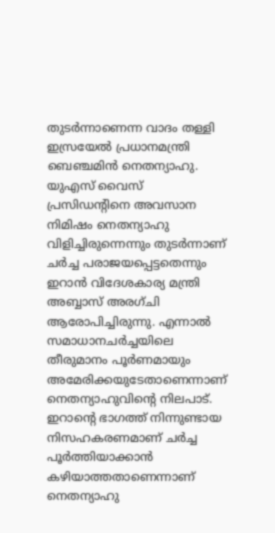തുടർന്നാണെന്ന വാദം തള്ളി ഇസ്രയേല്‍ പ്രധാനമന്ത്രി ബെഞ്ചമിന്‍ നെതന്യാഹു. യുഎസ് വൈസ് പ്രസിഡന്റിനെ അവസാന നിമിഷം നെതന്യാഹു വിളിച്ചിരുന്നെന്നും തുടർന്നാണ് ചർച്ച പരാജയപ്പെട്ടതെന്നും ഇറാൻ വിദേശകാര്യ മന്ത്രി അബ്ബാസ് അരഗ്ചി ആരോപിച്ചിരുന്നു. എന്നാൽ സമാധാനചർച്ചയിലെ തീരുമാനം പൂർണമായും അമേരിക്കയുടേതാണെന്നാണ് നെതന്യാഹുവിന്റെ നിലപാട്. ഇറാന്റെ ഭാഗത്ത് നിന്നുണ്ടായ നിസഹകരണമാണ് ചര്‍ച്ച പൂര്‍ത്തിയാക്കാന്‍ കഴിയാത്തതാണെന്നാണ് നെതന്യാഹു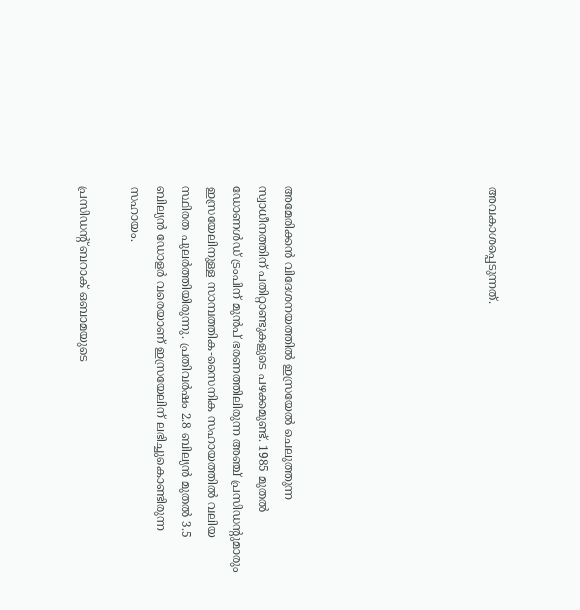അവകാശപ്പെടുന്നത്.







അമേരിക്കൻ വിദേശനയത്തിൽ ഇസ്രയേൽ ചെലുത്തുന്ന സ്വാധീനത്തിന് പതിറ്റാണ്ടുകളുടെ പഴക്കമുണ്ട്. 1985 മുതൽ ഡോണൾഡ് ട്രംപിന് മുൻപ് ഭരണത്തിലിരുന്ന അഞ്ച് പ്രസിഡന്റുമാരും ഇസ്രയേലിനുള്ള സാമ്പത്തിക-സൈനിക സഹായത്തിൽ വലിയ സ്ഥിരത പുലർത്തിയിരുന്നു. പ്രതിവർഷം 2.8 ബില്യൻ മുതൽ 3.5 ബില്യൻ ഡോളർ വരെയാണ് ഇസ്രയേലിന് ലഭിച്ചുകൊണ്ടിരുന്ന സഹായം.

പ്രസിഡന്റ് ബറാക് ഒബാമയുടെ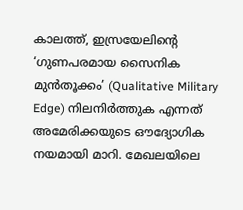കാലത്ത്, ഇസ്രയേലിന്റെ ‘ഗുണപരമായ സൈനിക മുൻതൂക്കം’ (Qualitative Military Edge) നിലനിർത്തുക എന്നത് അമേരിക്കയുടെ ഔദ്യോഗിക നയമായി മാറി. മേഖലയിലെ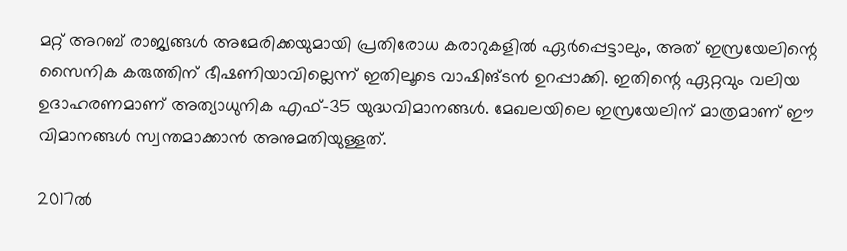മറ്റ് അറബ് രാജ്യങ്ങൾ അമേരിക്കയുമായി പ്രതിരോധ കരാറുകളിൽ ഏർപ്പെട്ടാലും, അത് ഇസ്രയേലിന്റെ സൈനിക കരുത്തിന് ഭീഷണിയാവില്ലെന്ന് ഇതിലൂടെ വാഷിങ്ടൻ ഉറപ്പാക്കി. ഇതിന്റെ ഏറ്റവും വലിയ ഉദാഹരണമാണ് അത്യാധുനിക എഫ്-35 യുദ്ധവിമാനങ്ങൾ. മേഖലയിലെ ഇസ്രയേലിന് മാത്രമാണ് ഈ വിമാനങ്ങൾ സ്വന്തമാക്കാൻ അനുമതിയുള്ളത്.

2017ൽ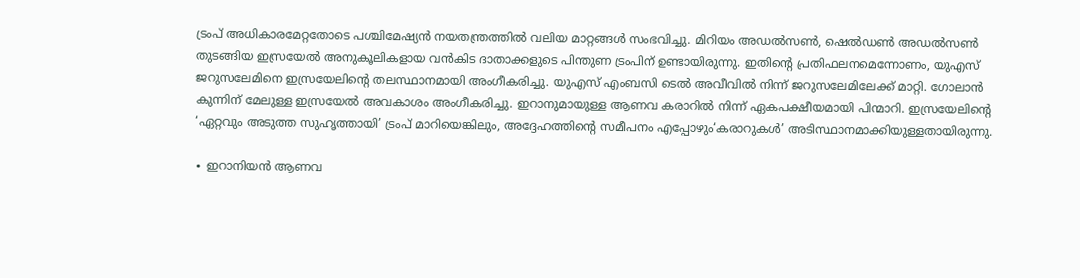ട്രംപ് അധികാരമേറ്റതോടെ പശ്ചിമേഷ്യൻ നയതന്ത്രത്തിൽ വലിയ മാറ്റങ്ങൾ സംഭവിച്ചു. മിറിയം അഡൽസൺ, ഷെൽഡൺ അഡൽസൺ തുടങ്ങിയ ഇസ്രയേൽ അനുകൂലികളായ വൻകിട ദാതാക്കളുടെ പിന്തുണ ട്രംപിന് ഉണ്ടായിരുന്നു. ഇതിന്റെ പ്രതിഫലനമെന്നോണം, യുഎസ് ജറുസലേമിനെ ഇസ്രയേലിന്റെ തലസ്ഥാനമായി അംഗീകരിച്ചു. യുഎസ് എംബസി ടെൽ അവീവിൽ നിന്ന് ജറുസലേമിലേക്ക് മാറ്റി. ഗോലാൻ കുന്നിന് മേലുള്ള ഇസ്രയേൽ അവകാശം അംഗീകരിച്ചു. ഇറാനുമായുള്ള ആണവ കരാറിൽ നിന്ന് ഏകപക്ഷീയമായി പിന്മാറി. ഇസ്രയേലിന്റെ ‘ഏറ്റവും അടുത്ത സുഹൃത്തായി’ ട്രംപ് മാറിയെങ്കിലും, അദ്ദേഹത്തിന്റെ സമീപനം എപ്പോഴും‘കരാറുകൾ’ അടിസ്ഥാനമാക്കിയുള്ളതായിരുന്നു.

∙ ഇറാനിയൻ ആണവ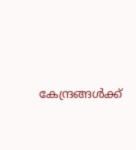കേന്ദ്രങ്ങൾക്ക്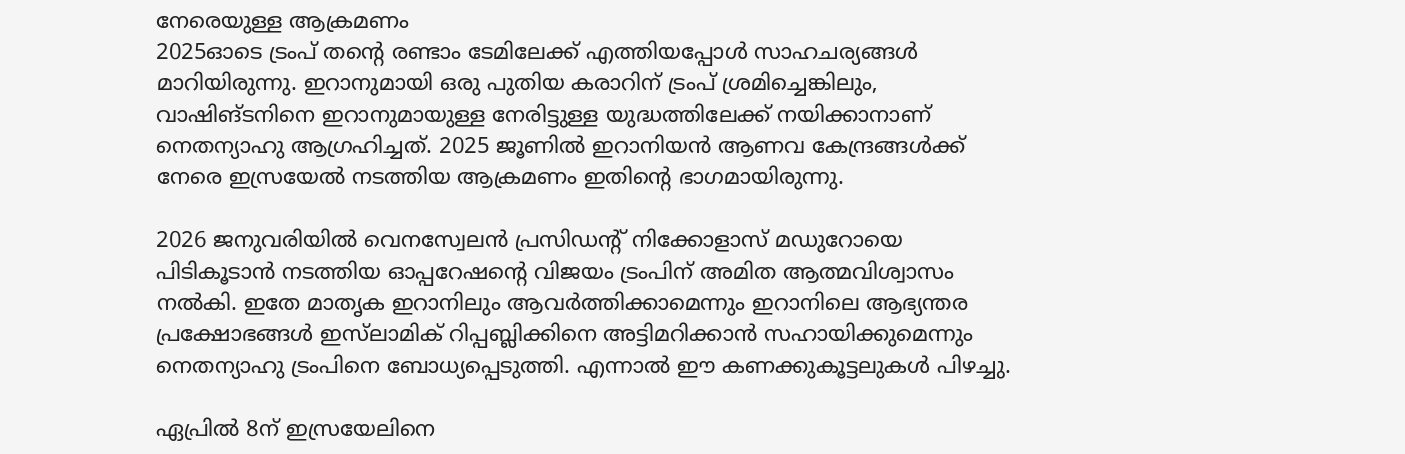നേരെയുള്ള ആക്രമണം
2025ഓടെ ട്രംപ് തന്റെ രണ്ടാം ടേമിലേക്ക് എത്തിയപ്പോൾ സാഹചര്യങ്ങൾ മാറിയിരുന്നു. ഇറാനുമായി ഒരു പുതിയ കരാറിന് ട്രംപ് ശ്രമിച്ചെങ്കിലും, വാഷിങ്ടനിനെ ഇറാനുമായുള്ള നേരിട്ടുള്ള യുദ്ധത്തിലേക്ക് നയിക്കാനാണ് നെതന്യാഹു ആഗ്രഹിച്ചത്. 2025 ജൂണിൽ ഇറാനിയൻ ആണവ കേന്ദ്രങ്ങൾക്ക് നേരെ ഇസ്രയേൽ നടത്തിയ ആക്രമണം ഇതിന്റെ ഭാഗമായിരുന്നു.

2026 ജനുവരിയിൽ വെനസ്വേലൻ പ്രസിഡന്റ് നിക്കോളാസ് മഡുറോയെ പിടികൂടാൻ നടത്തിയ ഓപ്പറേഷന്റെ വിജയം ട്രംപിന് അമിത ആത്മവിശ്വാസം നൽകി. ഇതേ മാതൃക ഇറാനിലും ആവർത്തിക്കാമെന്നും ഇറാനിലെ ആഭ്യന്തര പ്രക്ഷോഭങ്ങൾ ഇസ്‌ലാമിക് റിപ്പബ്ലിക്കിനെ അട്ടിമറിക്കാൻ സഹായിക്കുമെന്നും നെതന്യാഹു ട്രംപിനെ ബോധ്യപ്പെടുത്തി. എന്നാൽ ഈ കണക്കുകൂട്ടലുകൾ പിഴച്ചു.

ഏപ്രിൽ 8ന് ഇസ്രയേലിനെ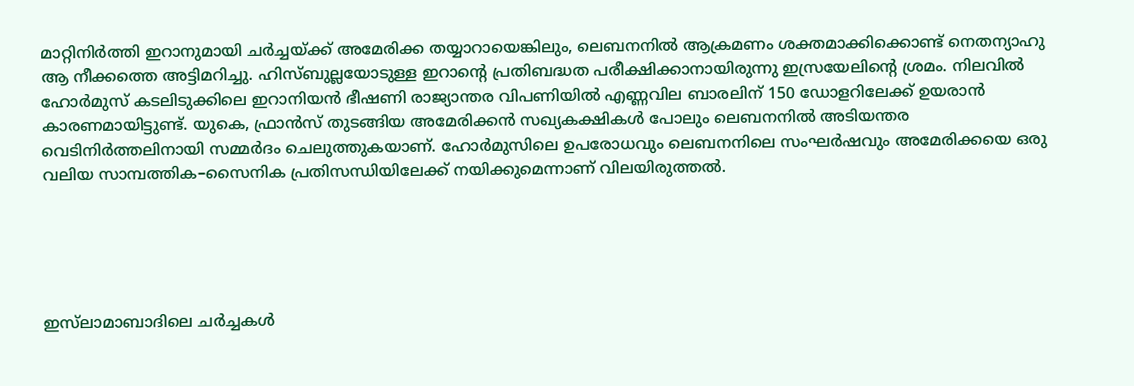മാറ്റിനിർത്തി ഇറാനുമായി ചർച്ചയ്ക്ക് അമേരിക്ക തയ്യാറായെങ്കിലും, ലെബനനിൽ ആക്രമണം ശക്തമാക്കിക്കൊണ്ട് നെതന്യാഹു ആ നീക്കത്തെ അട്ടിമറിച്ചു. ഹിസ്ബുല്ലയോടുള്ള ഇറാന്റെ പ്രതിബദ്ധത പരീക്ഷിക്കാനായിരുന്നു ഇസ്രയേലിന്റെ ശ്രമം. നിലവിൽ ഹോർമുസ് കടലിടുക്കിലെ ഇറാനിയൻ ഭീഷണി രാജ്യാന്തര വിപണിയിൽ എണ്ണവില ബാരലിന് 150 ഡോളറിലേക്ക് ഉയരാൻ കാരണമായിട്ടുണ്ട്. യുകെ, ഫ്രാൻസ് തുടങ്ങിയ അമേരിക്കൻ സഖ്യകക്ഷികൾ പോലും ലെബനനിൽ അടിയന്തര വെടിനിർത്തലിനായി സമ്മർദം ചെലുത്തുകയാണ്. ഹോർമുസിലെ ഉപരോധവും ലെബനനിലെ സംഘർഷവും അമേരിക്കയെ ഒരു വലിയ സാമ്പത്തിക–സൈനിക പ്രതിസന്ധിയിലേക്ക് നയിക്കുമെന്നാണ് വിലയിരുത്തൽ.





ഇസ്‌ലാമാബാദിലെ ചർച്ചകൾ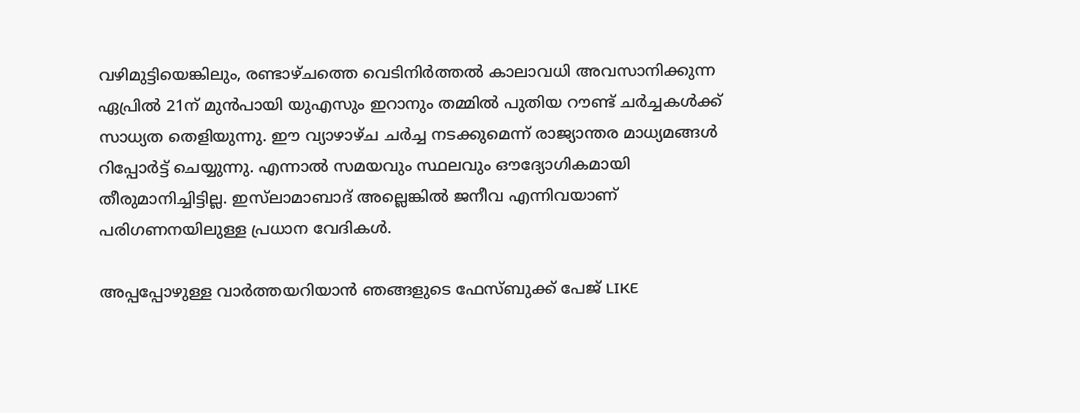വഴിമുട്ടിയെങ്കിലും, രണ്ടാഴ്ചത്തെ വെടിനിർത്തൽ കാലാവധി അവസാനിക്കുന്ന ഏപ്രിൽ 21ന് മുൻപായി യുഎസും ഇറാനും തമ്മിൽ പുതിയ റൗണ്ട് ചർച്ചകൾക്ക് സാധ്യത തെളിയുന്നു. ഈ വ്യാഴാഴ്ച ചർച്ച നടക്കുമെന്ന് രാജ്യാന്തര മാധ്യമങ്ങൾ റിപ്പോർട്ട് ചെയ്യുന്നു. എന്നാൽ സമയവും സ്ഥലവും ഔദ്യോഗികമായി തീരുമാനിച്ചിട്ടില്ല. ഇസ്‌ലാമാബാദ് അല്ലെങ്കിൽ ജനീവ എന്നിവയാണ് പരിഗണനയിലുള്ള പ്രധാന വേദികൾ.

അപ്പപ്പോഴുള്ള വാര്‍ത്തയറിയാന്‍ ഞങ്ങളുടെ ഫേസ്‌ബുക്ക്‌ പേജ് LIKE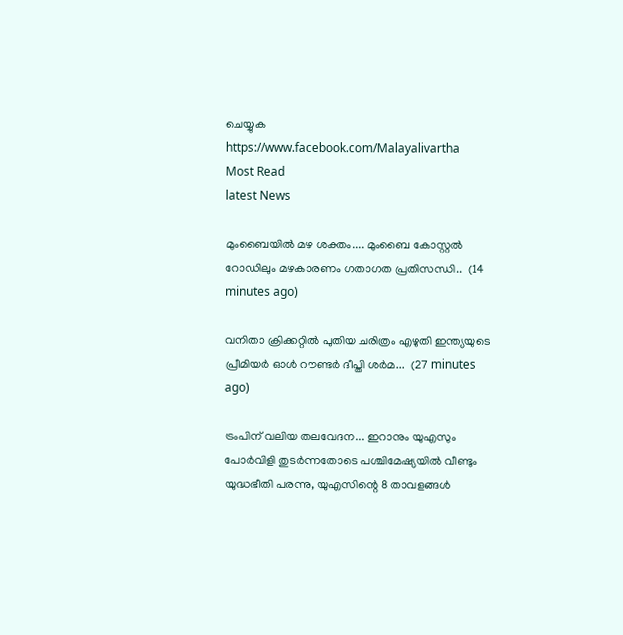ചെയ്യുക
https://www.facebook.com/Malayalivartha
Most Read
latest News

മുംബൈയിൽ മഴ ശക്തം.... മുംബൈ കോസ്റ്റൽ റോഡിലും മഴകാരണം ഗതാഗത പ്രതിസന്ധി..  (14 minutes ago)

വനിതാ ക്രിക്കറ്റിൽ പുതിയ ചരിത്രം എഴുതി ഇന്ത്യയുടെ പ്രീമിയർ ഓൾ റൗണ്ടർ ദീപ്തി ശർമ...  (27 minutes ago)

ട്രംപിന് വലിയ തലവേദന... ഇറാനും യുഎസും പോർവിളി തുടർന്നതോടെ പശ്ചിമേഷ്യയിൽ വീണ്ടും യുദ്ധഭീതി പരന്നു, യുഎസിന്റെ 8 താവളങ്ങൾ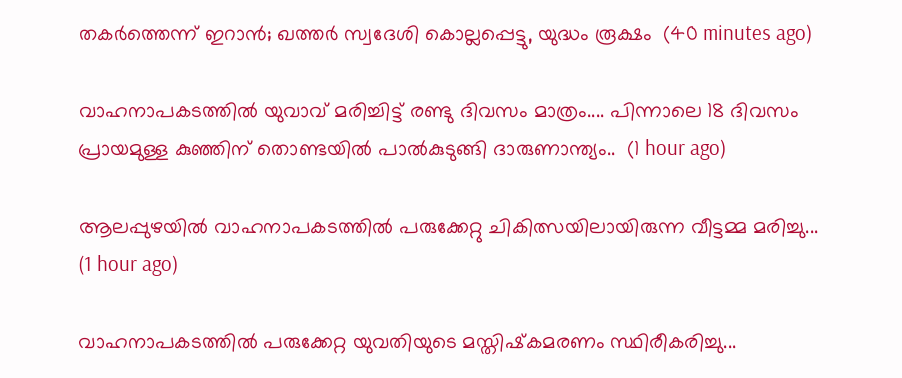തകർത്തെന്ന് ഇറാൻ; ഖത്തർ സ്വദേശി കൊല്ലപ്പെട്ടു, യുദ്ധം രൂക്ഷം  (40 minutes ago)

വാഹനാപകടത്തിൽ യുവാവ് മരിച്ചിട്ട് രണ്ടു ദിവസം മാത്രം.... പിന്നാലെ 18 ദിവസം പ്രായമുള്ള കുഞ്ഞിന് തൊണ്ടയിൽ പാൽകുടുങ്ങി ദാരുണാന്ത്യം..  (1 hour ago)

ആലപ്പുഴയിൽ വാഹനാപകടത്തിൽ പരുക്കേറ്റു ചികിത്സയിലായിരുന്ന വീട്ടമ്മ മരിച്ചു...  (1 hour ago)

വാഹനാപകടത്തില്‍ പരുക്കേറ്റ യുവതിയുടെ മസ്തിഷ്‌കമരണം സ്ഥിരീകരിച്ചു...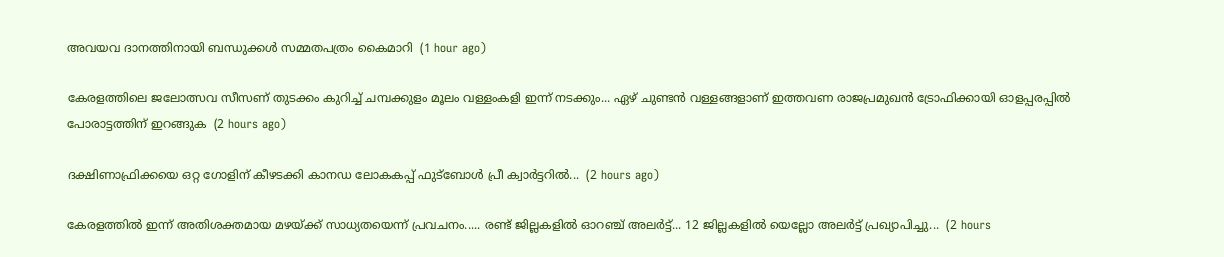അവയവ ദാനത്തിനായി ബന്ധുക്കള്‍ സമ്മതപത്രം കൈമാറി  (1 hour ago)

കേരളത്തിലെ ജലോത്സവ സീസണ് തുടക്കം കുറിച്ച് ചമ്പക്കുളം മൂലം വള്ളംകളി ഇന്ന് നടക്കും... ഏഴ് ചുണ്ടൻ വള്ളങ്ങളാണ് ഇത്തവണ രാജപ്രമുഖൻ ട്രോഫിക്കായി ഓളപ്പരപ്പിൽ പോരാട്ടത്തിന് ഇറങ്ങുക  (2 hours ago)

ദക്ഷിണാഫ്രിക്കയെ ഒറ്റ ഗോളിന്‌ കീഴടക്കി കാനഡ ലോകകപ്പ്‌ ഫുട്‌ബോൾ പ്രീ ക്വാർട്ടറിൽ...  (2 hours ago)

കേരളത്തിൽ ഇന്ന് അതിശക്തമായ മഴയ്ക്ക് സാധ്യതയെന്ന് പ്രവചനം..... രണ്ട് ജില്ലകളിൽ ഓറ‍ഞ്ച് അലർട്ട്... 12 ജില്ലകളിൽ യെല്ലോ അലർട്ട് പ്രഖ്യാപിച്ചു...  (2 hours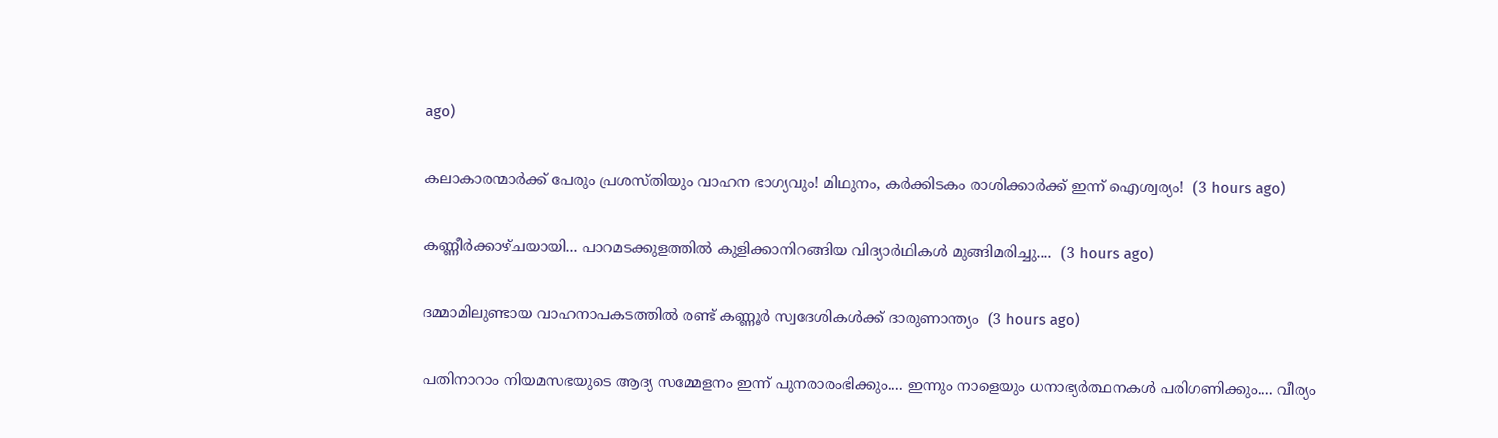ago)

കലാകാരന്മാർക്ക് പേരും പ്രശസ്തിയും വാഹന ഭാഗ്യവും! മിഥുനം, കർക്കിടകം രാശിക്കാർക്ക് ഇന്ന് ഐശ്വര്യം!  (3 hours ago)

കണ്ണീർക്കാഴ്ചയായി... പാറമടക്കുളത്തിൽ കുളിക്കാനിറങ്ങിയ വിദ്യാർഥികൾ മുങ്ങിമരിച്ചു....  (3 hours ago)

ദമ്മാമിലുണ്ടായ വാഹനാപകടത്തിൽ രണ്ട് കണ്ണൂർ സ്വദേശികൾക്ക് ദാരുണാന്ത്യം  (3 hours ago)

പതിനാറാം നിയമസഭയുടെ ആദ്യ സമ്മേളനം ഇന്ന് പുനരാരംഭിക്കും.... ഇന്നും നാളെയും ധനാഭ്യർത്ഥനകൾ പരിഗണിക്കും.... വീര്യം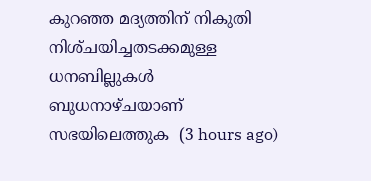കുറഞ്ഞ മദ്യത്തിന്‌ നികുതി നിശ്‌ചയിച്ചതടക്കമുള്ള ധനബില്ലുകൾ ബുധനാഴ്‌ചയാണ്‌ സഭയിലെത്തുക  (3 hours ago)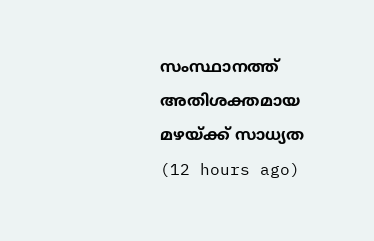സംസ്ഥാനത്ത് അതിശക്തമായ മഴയ്ക്ക് സാധ്യത  (12 hours ago)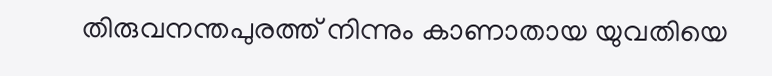തിരുവനന്തപുരത്ത് നിന്നും കാണാതായ യുവതിയെ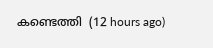കണ്ടെത്തി  (12 hours ago)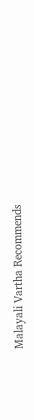Malayali Vartha Recommends